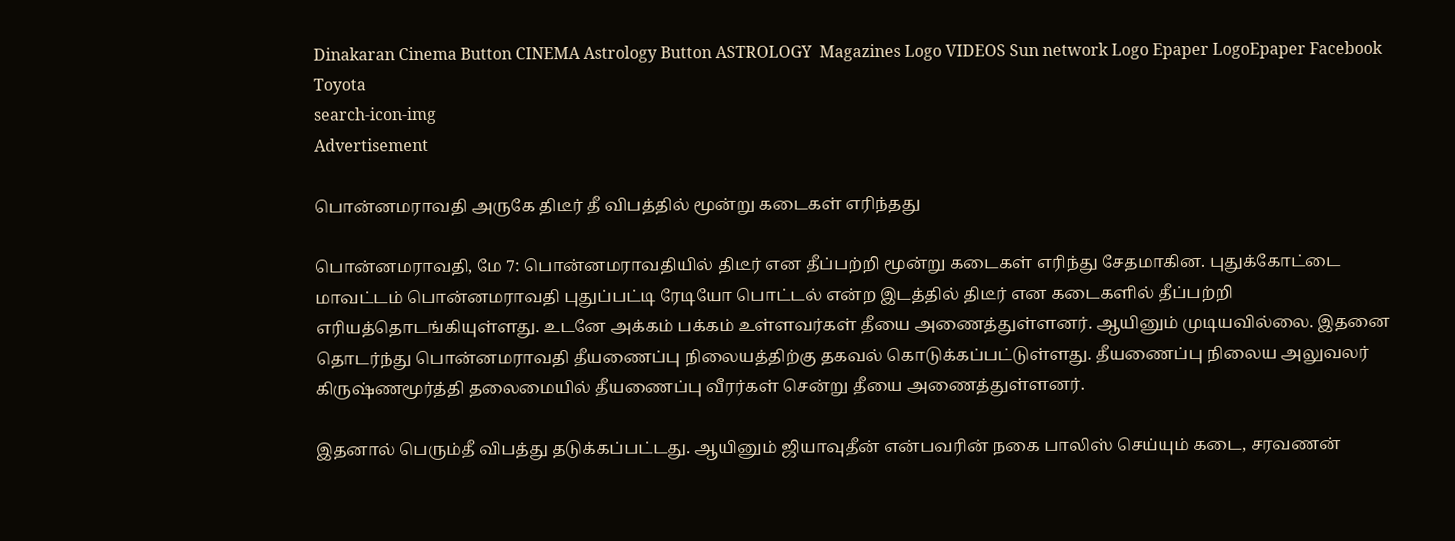Dinakaran Cinema Button CINEMA Astrology Button ASTROLOGY  Magazines Logo VIDEOS Sun network Logo Epaper LogoEpaper Facebook
Toyota
search-icon-img
Advertisement

பொன்னமராவதி அருகே திடீர் தீ விபத்தில் மூன்று கடைகள் எரிந்தது

பொன்னமராவதி, மே 7: பொன்னமராவதியில் திடீர் என தீப்பற்றி மூன்று கடைகள் எரிந்து சேதமாகின. புதுக்கோட்டை மாவட்டம் பொன்னமராவதி புதுப்பட்டி ரேடியோ பொட்டல் என்ற இடத்தில் திடீர் என கடைகளில் தீப்பற்றி எரியத்தொடங்கியுள்ளது. உடனே அக்கம் பக்கம் உள்ளவர்கள் தீயை அணைத்துள்ளனர். ஆயினும் முடியவில்லை. இதனை தொடர்ந்து பொன்னமராவதி தீயணைப்பு நிலையத்திற்கு தகவல் கொடுக்கப்பட்டுள்ளது. தீயணைப்பு நிலைய அலுவலர் கிருஷ்ணமூர்த்தி தலைமையில் தீயணைப்பு வீரர்கள் சென்று தீயை அணைத்துள்ளனர்.

இதனால் பெரும்தீ விபத்து தடுக்கப்பட்டது. ஆயினும் ஜியாவுதீன் என்பவரின் நகை பாலிஸ் செய்யும் கடை, சரவணன்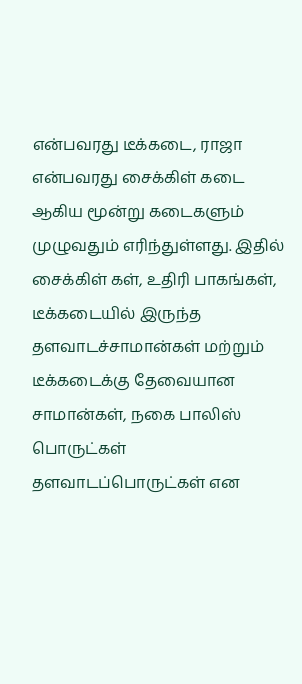என்பவரது டீக்கடை, ராஜா என்பவரது சைக்கிள் கடை ஆகிய மூன்று கடைகளும் முழுவதும் எரிந்துள்ளது. இதில் சைக்கிள் கள், உதிரி பாகங்கள், டீக்கடையில் இருந்த தளவாடச்சாமான்கள் மற்றும் டீக்கடைக்கு தேவையான சாமான்கள், நகை பாலிஸ் பொருட்கள் தளவாடப்பொருட்கள் என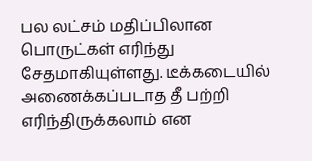பல லட்சம் மதிப்பிலான பொருட்கள் எரிந்து சேதமாகியுள்ளது. டீக்கடையில் அணைக்கப்படாத தீ பற்றி எரிந்திருக்கலாம் என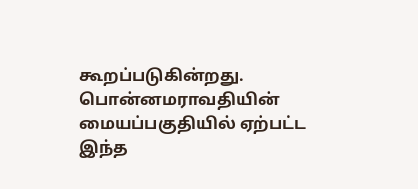கூறப்படுகின்றது. பொன்னமராவதியின் மையப்பகுதியில் ஏற்பட்ட இந்த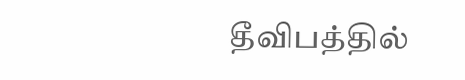தீவிபத்தில்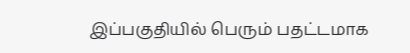இப்பகுதியில் பெரும் பதட்டமாக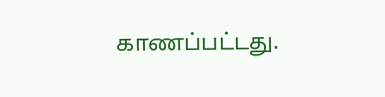காணப்பட்டது.